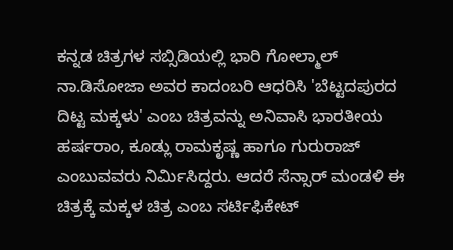ಕನ್ನಡ ಚಿತ್ರಗಳ ಸಬ್ಸಿಡಿಯಲ್ಲಿ ಭಾರಿ ಗೋಲ್ಮಾಲ್
ನಾ.ಡಿಸೋಜಾ ಅವರ ಕಾದಂಬರಿ ಆಧರಿಸಿ 'ಬೆಟ್ಟದಪುರದ ದಿಟ್ಟ ಮಕ್ಕಳು' ಎಂಬ ಚಿತ್ರವನ್ನು ಅನಿವಾಸಿ ಭಾರತೀಯ ಹರ್ಷರಾಂ, ಕೂಡ್ಲು ರಾಮಕೃಷ್ಣ ಹಾಗೂ ಗುರುರಾಜ್ ಎಂಬುವವರು ನಿರ್ಮಿಸಿದ್ದರು. ಆದರೆ ಸೆನ್ಸಾರ್ ಮಂಡಳಿ ಈ ಚಿತ್ರಕ್ಕೆ ಮಕ್ಕಳ ಚಿತ್ರ ಎಂಬ ಸರ್ಟಿಫಿಕೇಟ್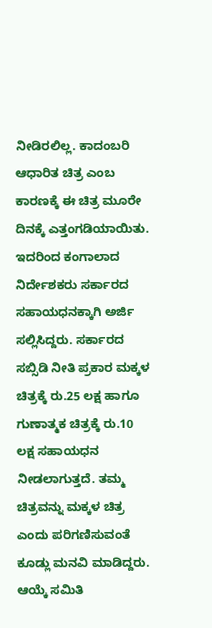ನೀಡಿರಲಿಲ್ಲ. ಕಾದಂಬರಿ ಆಧಾರಿತ ಚಿತ್ರ ಎಂಬ ಕಾರಣಕ್ಕೆ ಈ ಚಿತ್ರ ಮೂರೇ ದಿನಕ್ಕೆ ಎತ್ತಂಗಡಿಯಾಯಿತು.
ಇದರಿಂದ ಕಂಗಾಲಾದ ನಿರ್ದೇಶಕರು ಸರ್ಕಾರದ ಸಹಾಯಧನಕ್ಕಾಗಿ ಅರ್ಜಿ ಸಲ್ಲಿಸಿದ್ದರು. ಸರ್ಕಾರದ ಸಬ್ಸಿಡಿ ನೀತಿ ಪ್ರಕಾರ ಮಕ್ಕಳ ಚಿತ್ರಕ್ಕೆ ರು.25 ಲಕ್ಷ ಹಾಗೂ ಗುಣಾತ್ಮಕ ಚಿತ್ರಕ್ಕೆ ರು.10 ಲಕ್ಷ ಸಹಾಯಧನ ನೀಡಲಾಗುತ್ತದೆ. ತಮ್ಮ ಚಿತ್ರವನ್ನು ಮಕ್ಕಳ ಚಿತ್ರ ಎಂದು ಪರಿಗಣಿಸುವಂತೆ ಕೂಡ್ಲು ಮನವಿ ಮಾಡಿದ್ದರು.
ಆಯ್ಕೆ ಸಮಿತಿ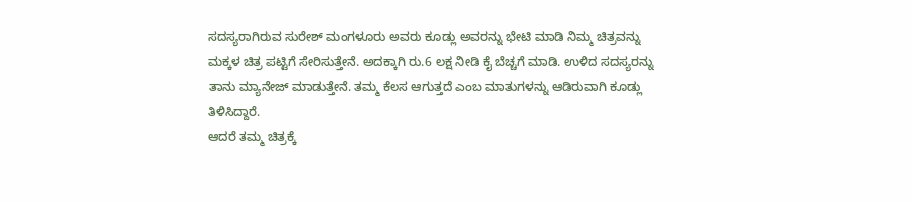ಸದಸ್ಯರಾಗಿರುವ ಸುರೇಶ್ ಮಂಗಳೂರು ಅವರು ಕೂಡ್ಲು ಅವರನ್ನು ಭೇಟಿ ಮಾಡಿ ನಿಮ್ಮ ಚಿತ್ರವನ್ನು ಮಕ್ಕಳ ಚಿತ್ರ ಪಟ್ಟಿಗೆ ಸೇರಿಸುತ್ತೇನೆ. ಅದಕ್ಕಾಗಿ ರು.6 ಲಕ್ಷ ನೀಡಿ ಕೈ ಬೆಚ್ಚಗೆ ಮಾಡಿ. ಉಳಿದ ಸದಸ್ಯರನ್ನು ತಾನು ಮ್ಯಾನೇಜ್ ಮಾಡುತ್ತೇನೆ. ತಮ್ಮ ಕೆಲಸ ಆಗುತ್ತದೆ ಎಂಬ ಮಾತುಗಳನ್ನು ಆಡಿರುವಾಗಿ ಕೂಡ್ಲು ತಿಳಿಸಿದ್ದಾರೆ.
ಆದರೆ ತಮ್ಮ ಚಿತ್ರಕ್ಕೆ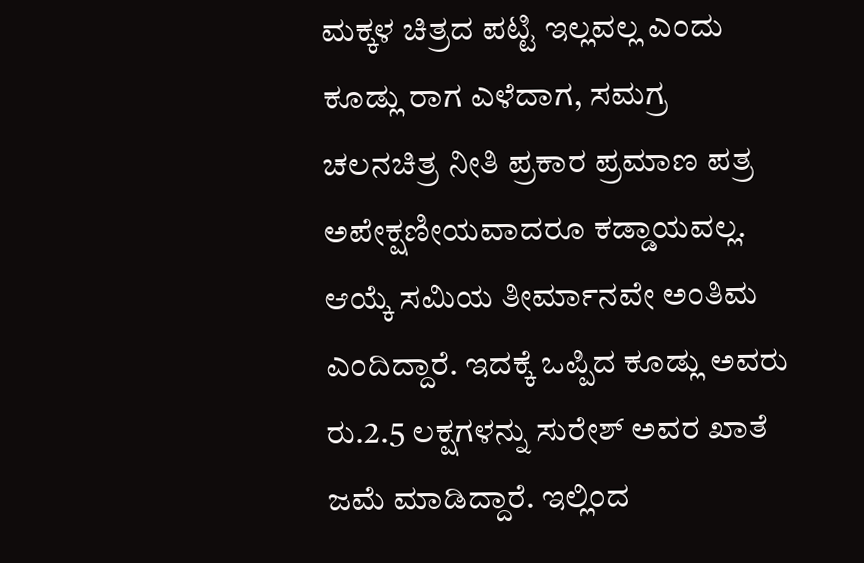ಮಕ್ಕಳ ಚಿತ್ರದ ಪಟ್ಟಿ ಇಲ್ಲವಲ್ಲ ಎಂದು ಕೂಡ್ಲು ರಾಗ ಎಳೆದಾಗ, ಸಮಗ್ರ ಚಲನಚಿತ್ರ ನೀತಿ ಪ್ರಕಾರ ಪ್ರಮಾಣ ಪತ್ರ ಅಪೇಕ್ಷಣೀಯವಾದರೂ ಕಡ್ಡಾಯವಲ್ಲ. ಆಯ್ಕೆ ಸಮಿಯ ತೀರ್ಮಾನವೇ ಅಂತಿಮ ಎಂದಿದ್ದಾರೆ. ಇದಕ್ಕೆ ಒಪ್ಪಿದ ಕೂಡ್ಲು ಅವರು ರು.2.5 ಲಕ್ಷಗಳನ್ನು ಸುರೇಶ್ ಅವರ ಖಾತೆ ಜಮೆ ಮಾಡಿದ್ದಾರೆ. ಇಲ್ಲಿಂದ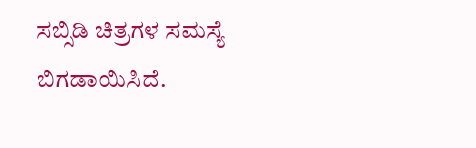ಸಬ್ಸಿಡಿ ಚಿತ್ರಗಳ ಸಮಸ್ಯೆ ಬಿಗಡಾಯಿಸಿದೆ.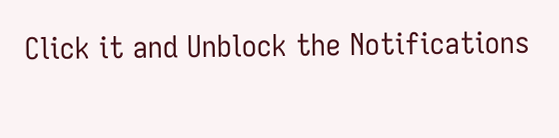Click it and Unblock the Notifications